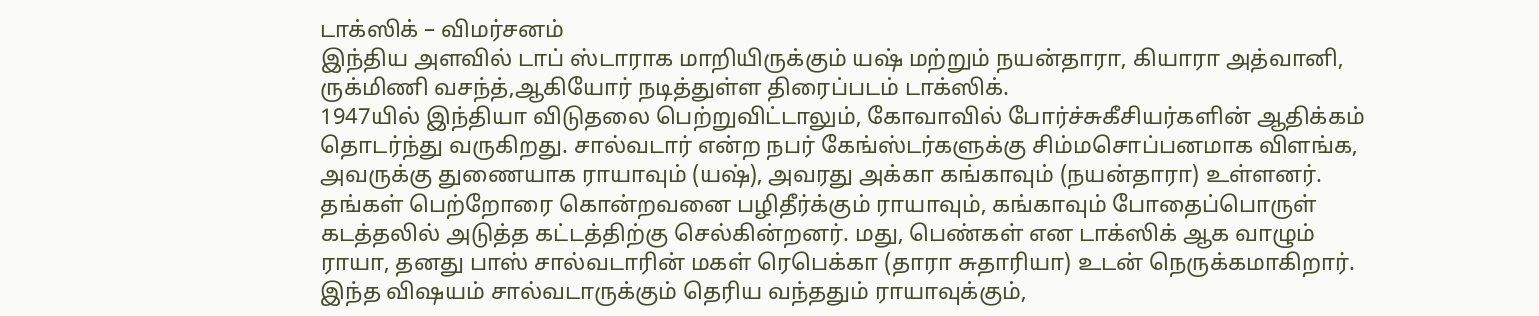டாக்ஸிக் – விமர்சனம்
இந்திய அளவில் டாப் ஸ்டாராக மாறியிருக்கும் யஷ் மற்றும் நயன்தாரா, கியாரா அத்வானி, ருக்மிணி வசந்த்,ஆகியோர் நடித்துள்ள திரைப்படம் டாக்ஸிக்.
1947யில் இந்தியா விடுதலை பெற்றுவிட்டாலும், கோவாவில் போர்ச்சுகீசியர்களின் ஆதிக்கம் தொடர்ந்து வருகிறது. சால்வடார் என்ற நபர் கேங்ஸ்டர்களுக்கு சிம்மசொப்பனமாக விளங்க, அவருக்கு துணையாக ராயாவும் (யஷ்), அவரது அக்கா கங்காவும் (நயன்தாரா) உள்ளனர்.
தங்கள் பெற்றோரை கொன்றவனை பழிதீர்க்கும் ராயாவும், கங்காவும் போதைப்பொருள் கடத்தலில் அடுத்த கட்டத்திற்கு செல்கின்றனர். மது, பெண்கள் என டாக்ஸிக் ஆக வாழும் ராயா, தனது பாஸ் சால்வடாரின் மகள் ரெபெக்கா (தாரா சுதாரியா) உடன் நெருக்கமாகிறார்.
இந்த விஷயம் சால்வடாருக்கும் தெரிய வந்ததும் ராயாவுக்கும்,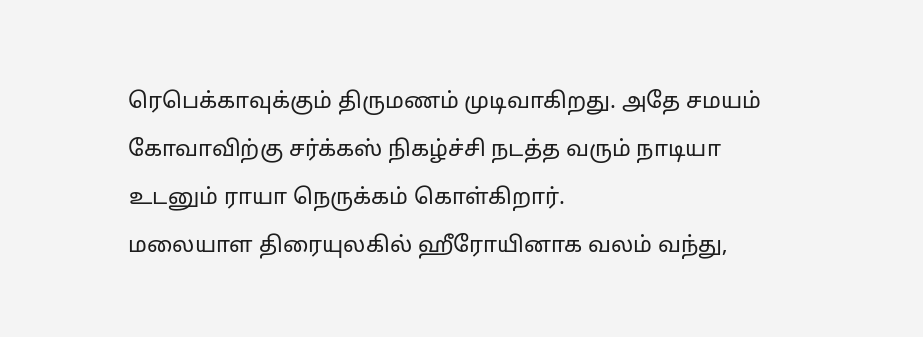ரெபெக்காவுக்கும் திருமணம் முடிவாகிறது. அதே சமயம் கோவாவிற்கு சர்க்கஸ் நிகழ்ச்சி நடத்த வரும் நாடியா உடனும் ராயா நெருக்கம் கொள்கிறார்.
மலையாள திரையுலகில் ஹீரோயினாக வலம் வந்து,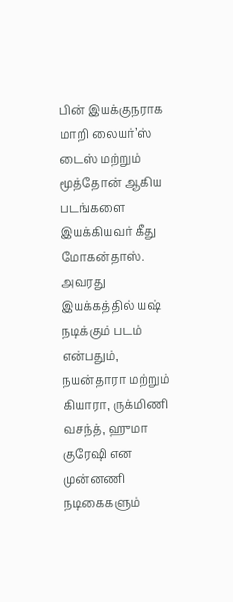பின் இயக்குநராக மாறி லையர்’ஸ் டைஸ் மற்றும் மூத்தோன் ஆகிய படங்களை இயக்கியவர் கீது மோகன்தாஸ்.
அவரது இயக்கத்தில் யஷ் நடிக்கும் படம் என்பதும், நயன்தாரா மற்றும் கியாரா, ருக்மிணி வசந்த், ஹுமா குரேஷி என முன்னணி நடிகைகளும்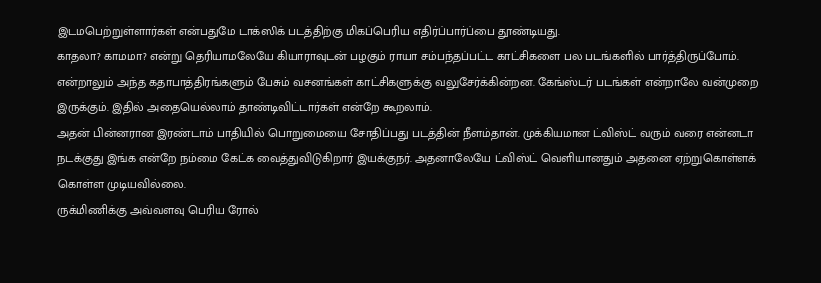இடமபெற்றுள்ளார்கள் என்பதுமே டாக்ஸிக் படத்திற்கு மிகப்பெரிய எதிர்ப்பார்ப்பை தூண்டியது.
காதலா? காமமா? என்று தெரியாமலேயே கியாராவுடன் பழகும் ராயா சம்பந்தப்பட்ட காட்சிகளை பல படங்களில் பார்த்திருப்போம். என்றாலும் அந்த கதாபாத்திரங்களும் பேசும் வசனங்கள் காட்சிகளுக்கு வலுசேர்க்கின்றன. கேங்ஸ்டர் படங்கள் என்றாலே வன்முறை இருக்கும். இதில் அதையெல்லாம் தாண்டிவிட்டார்கள் என்றே கூறலாம்.
அதன் பின்னரான இரண்டாம் பாதியில் பொறுமையை சோதிப்பது படத்தின் நீளம்தான். முக்கியமான ட்விஸ்ட் வரும் வரை என்னடா நடக்குது இங்க என்றே நம்மை கேட்க வைத்துவிடுகிறார் இயக்குநர். அதனாலேயே ட்விஸ்ட் வெளியானதும் அதனை ஏற்றுகொள்ளக் கொள்ள முடியவில்லை.
ருக்மிணிக்கு அவ்வளவு பெரிய ரோல்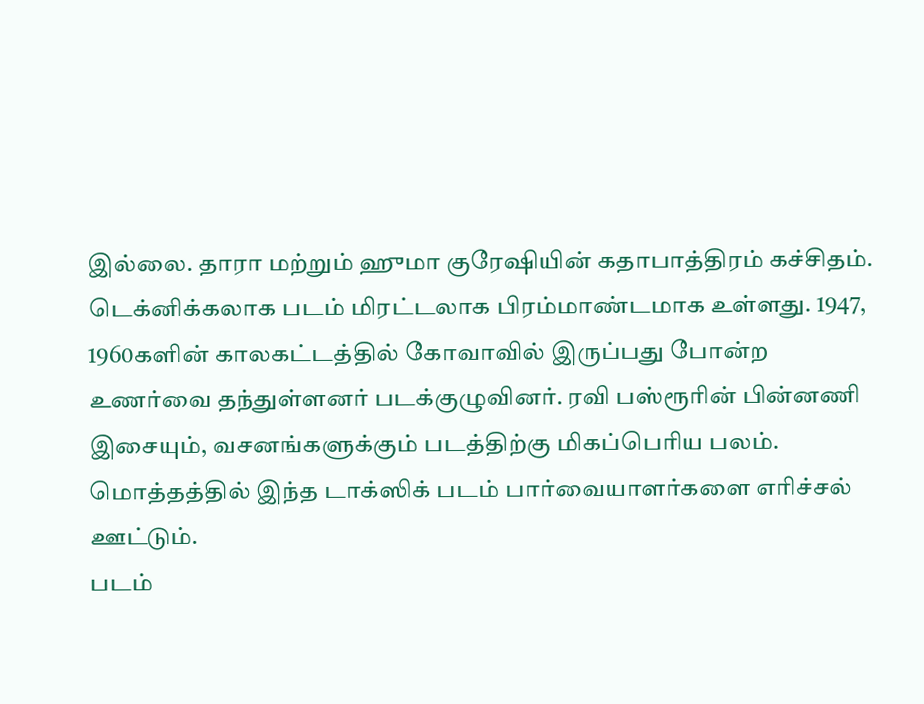இல்லை. தாரா மற்றும் ஹுமா குரேஷியின் கதாபாத்திரம் கச்சிதம். டெக்னிக்கலாக படம் மிரட்டலாக பிரம்மாண்டமாக உள்ளது. 1947, 1960களின் காலகட்டத்தில் கோவாவில் இருப்பது போன்ற உணர்வை தந்துள்ளனர் படக்குழுவினர். ரவி பஸ்ரூரின் பின்னணி இசையும், வசனங்களுக்கும் படத்திற்கு மிகப்பெரிய பலம்.
மொத்தத்தில் இந்த டாக்ஸிக் படம் பார்வையாளர்களை எரிச்சல் ஊட்டும்.
படம்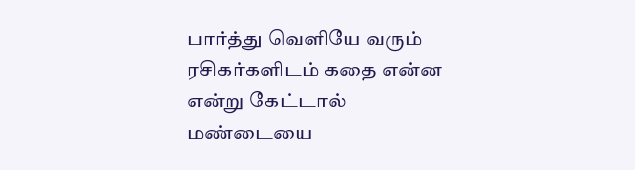பார்த்து வெளியே வரும் ரசிகர்களிடம் கதை என்ன என்று கேட்டால் மண்டையை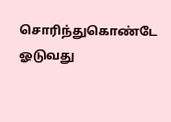சொரிந்துகொண்டே ஓடுவது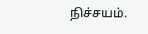நிச்சயம்.